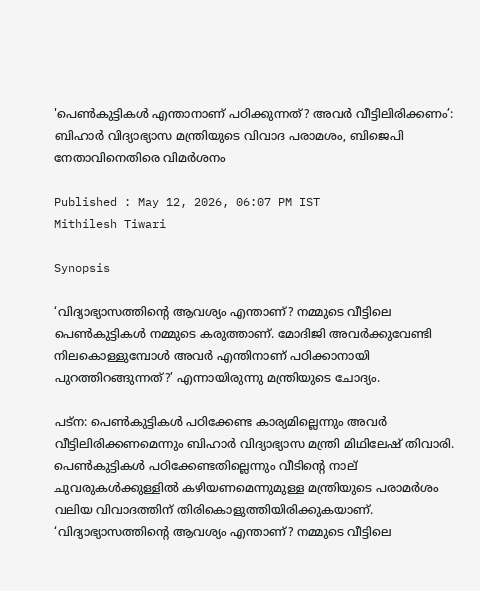'പെൺകുട്ടികൾ എന്താനാണ് പഠിക്കുന്നത്? അവർ വീട്ടിലിരിക്കണം’: ബിഹാർ വിദ്യാഭ്യാസ മന്ത്രിയുടെ വിവാദ പരാമ‍ശം, ബിജെപി നേതാവിനെതിരെ വിമ‍ർശനം

Published : May 12, 2026, 06:07 PM IST
Mithilesh Tiwari

Synopsis

‘വിദ്യാഭ്യാസത്തിന്റെ ആവശ്യം എന്താണ്? നമ്മുടെ വീട്ടിലെ പെൺകുട്ടികൾ നമ്മുടെ കരുത്താണ്. മോദിജി അവർക്കുവേണ്ടി നിലകൊള്ളുമ്പോൾ അവർ എന്തിനാണ് പഠിക്കാനായി പുറത്തിറങ്ങുന്നത്?’ എന്നായിരുന്നു മന്ത്രിയുടെ ചോദ്യം.

പട്‌ന: പെൺകുട്ടികൾ പഠിക്കേണ്ട കാര്യമില്ലെന്നും അവർ വീട്ടിലിരിക്കണമെന്നും ബിഹാർ വിദ്യാഭ്യാസ മന്ത്രി മിഥിലേഷ് തിവാരി. പെൺകുട്ടികൾ പഠിക്കേണ്ടതില്ലെന്നും വീടിന്റെ നാല് ചുവരുകൾക്കുള്ളിൽ കഴിയണമെന്നുമുള്ള മന്ത്രിയുടെ പരാമർശം വലിയ വിവാദത്തിന് തിരികൊളുത്തിയിരിക്കുകയാണ്. ‘വിദ്യാഭ്യാസത്തിന്റെ ആവശ്യം എന്താണ്? നമ്മുടെ വീട്ടിലെ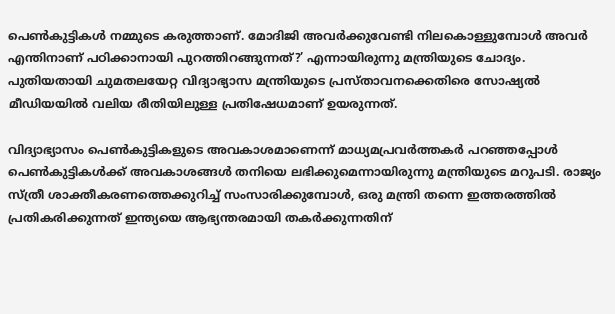പെൺകുട്ടികൾ നമ്മുടെ കരുത്താണ്. മോദിജി അവർക്കുവേണ്ടി നിലകൊള്ളുമ്പോൾ അവർ എന്തിനാണ് പഠിക്കാനായി പുറത്തിറങ്ങുന്നത്?’ എന്നായിരുന്നു മന്ത്രിയുടെ ചോദ്യം. പുതിയതായി ചുമതലയേറ്റ വിദ്യാഭ്യാസ മന്ത്രിയുടെ പ്രസ്താവനക്കെതിരെ സോഷ്യൽ മീഡിയയിൽ വലിയ രീതിയിലുള്ള പ്രതിഷേധമാണ് ഉയരുന്നത്.

വിദ്യാഭ്യാസം പെൺകുട്ടികളുടെ അവകാശമാണെന്ന് മാധ്യമപ്രവർത്തകർ പറഞ്ഞപ്പോൾ പെൺകുട്ടികൾക്ക് അവകാശങ്ങൾ തനിയെ ലഭിക്കുമെന്നായിരുന്നു മന്ത്രിയുടെ മറുപടി. രാജ്യം സ്ത്രീ ശാക്തീകരണത്തെക്കുറിച്ച് സംസാരിക്കുമ്പോൾ, ഒരു മന്ത്രി തന്നെ ഇത്തരത്തിൽ പ്രതികരിക്കുന്നത് ഇന്ത്യയെ ആഭ്യന്തരമായി തകർക്കുന്നതിന്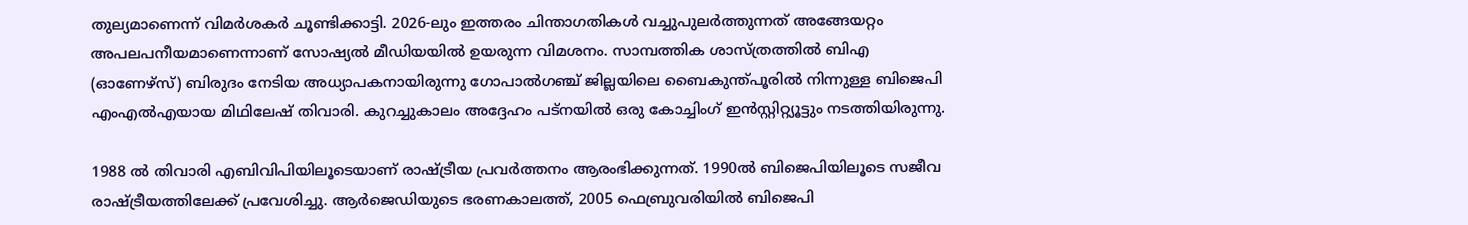തുല്യമാണെന്ന് വിമർശകർ ചൂണ്ടിക്കാട്ടി. 2026-ലും ഇത്തരം ചിന്താഗതികൾ വച്ചുപുലർത്തുന്നത് അങ്ങേയറ്റം അപലപനീയമാണെന്നാണ് സോഷ്യൽ മീഡിയയിൽ ഉയരുന്ന വിമ‍ശനം. സാമ്പത്തിക ശാസ്ത്രത്തിൽ ബിഎ (ഓണേഴ്‌സ്) ബിരുദം നേടിയ അധ്യാപകനായിരുന്നു ഗോപാൽഗഞ്ച് ജില്ലയിലെ ബൈകുന്ത്പൂരിൽ നിന്നുള്ള ബിജെപി എംഎൽഎയായ മിഥിലേഷ് തിവാരി. കുറച്ചുകാലം അദ്ദേഹം പട്‌നയിൽ ഒരു കോച്ചിംഗ് ഇൻസ്റ്റിറ്റ്യൂട്ടും നടത്തിയിരുന്നു.

1988 ൽ തിവാരി എബിവിപിയിലൂടെയാണ് രാഷ്ട്രീയ പ്രവർത്തനം ആരംഭിക്കുന്നത്. 1990ൽ ബിജെപിയിലൂടെ സജീവ രാഷ്ട്രീയത്തിലേക്ക് പ്രവേശിച്ചു. ആർജെഡിയുടെ ഭരണകാലത്ത്, 2005 ഫെബ്രുവരിയിൽ ബിജെപി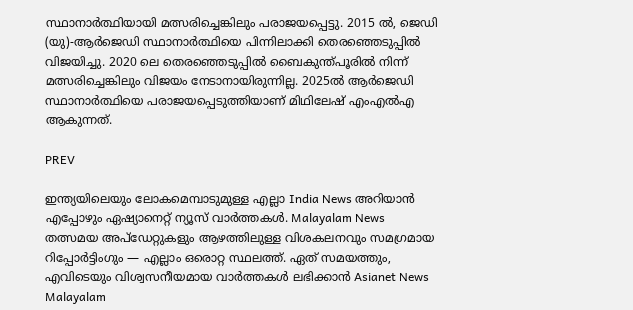സ്ഥാനാർത്ഥിയായി മത്സരിച്ചെങ്കിലും പരാജയപ്പെട്ടു. 2015 ൽ, ജെഡി (യു)-ആർജെഡി സ്ഥാനാർത്ഥിയെ പിന്നിലാക്കി തെരഞ്ഞെടുപ്പിൽ വിജയിച്ചു. 2020 ലെ തെരഞ്ഞെടുപ്പിൽ ബൈകുന്ത്പൂരിൽ നിന്ന് മത്സരിച്ചെങ്കിലും വിജയം നേടാനായിരുന്നില്ല. 2025ൽ ആർജെഡി സ്ഥാനാർത്ഥിയെ പരാജയപ്പെടുത്തിയാണ് മിഥിലേഷ് എംഎൽഎ ആകുന്നത്.

PREV

ഇന്ത്യയിലെയും ലോകമെമ്പാടുമുള്ള എല്ലാ India News അറിയാൻ എപ്പോഴും ഏഷ്യാനെറ്റ് ന്യൂസ് വാർത്തകൾ. Malayalam News   തത്സമയ അപ്‌ഡേറ്റുകളും ആഴത്തിലുള്ള വിശകലനവും സമഗ്രമായ റിപ്പോർട്ടിംഗും — എല്ലാം ഒരൊറ്റ സ്ഥലത്ത്. ഏത് സമയത്തും, എവിടെയും വിശ്വസനീയമായ വാർത്തകൾ ലഭിക്കാൻ Asianet News Malayalam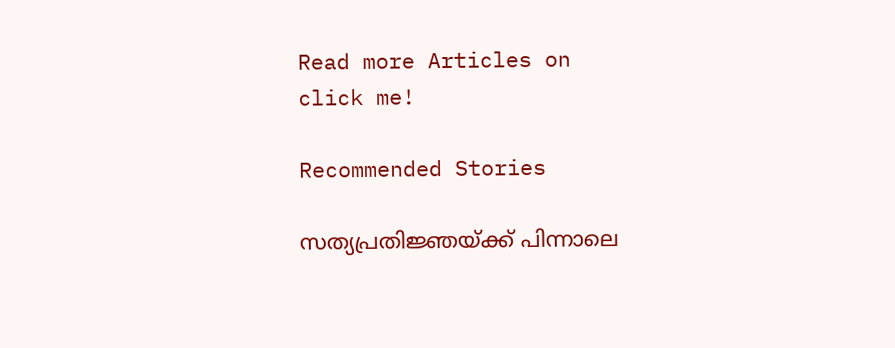Read more Articles on
click me!

Recommended Stories

സത്യപ്രതിജ്ഞയ്ക്ക് പിന്നാലെ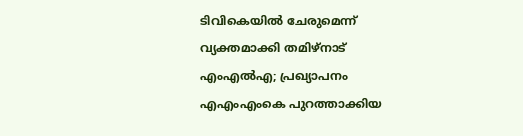ടിവികെയിൽ ചേരുമെന്ന് വ്യക്തമാക്കി തമിഴ്‌നാട് എംഎൽഎ; പ്രഖ്യാപനം എഎംഎംകെ പുറത്താക്കിയ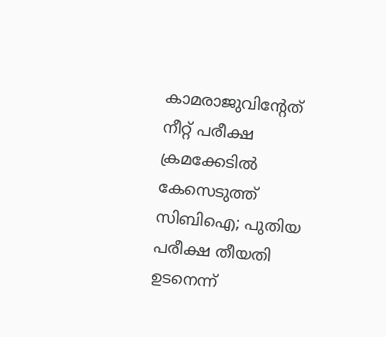കാമരാജുവിൻ്റേത്
നീറ്റ് പരീക്ഷ ക്രമക്കേടിൽ കേസെടുത്ത് സിബിഐ; പുതിയ പരീക്ഷ തീയതി ഉടനെന്ന്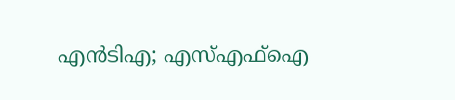എൻടിഎ; എസ്എഫ്ഐ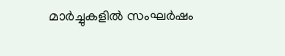മാർച്ചുകളിൽ സംഘർഷം